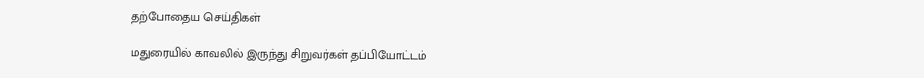தற்போதைய செய்திகள்

மதுரையில் காவலில் இருந்து சிறுவர்கள் தப்பியோட்டம்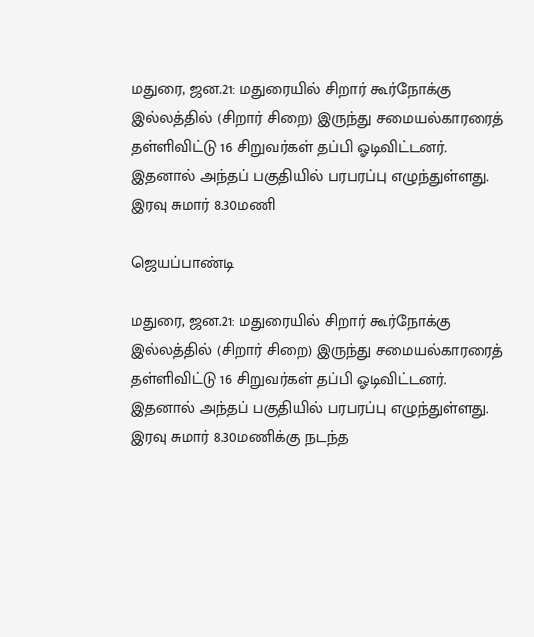மதுரை, ஜன.21: மதுரையில் சிறார் கூர்நோக்கு இல்லத்தில் (சிறார் சிறை) இருந்து சமையல்காரரைத் தள்ளிவிட்டு 16 சிறுவர்கள் தப்பி ஓடிவிட்டனர். இதனால் அந்தப் பகுதியில் பரபரப்பு எழுந்துள்ளது. இரவு சுமார் 8.30மணி

ஜெயப்பாண்டி

மதுரை, ஜன.21: மதுரையில் சிறார் கூர்நோக்கு இல்லத்தில் (சிறார் சிறை) இருந்து சமையல்காரரைத் தள்ளிவிட்டு 16 சிறுவர்கள் தப்பி ஓடிவிட்டனர். இதனால் அந்தப் பகுதியில் பரபரப்பு எழுந்துள்ளது. இரவு சுமார் 8.30மணிக்கு நடந்த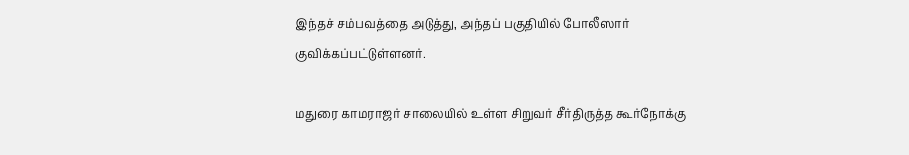இந்தச் சம்பவத்தை அடுத்து, அந்தப் பகுதியில் போலீஸார் குவிக்கப்பட்டுள்ளனர்.

மதுரை காமராஜர் சாலையில் உள்ள சிறுவர் சீர்திருத்த கூர்நோக்கு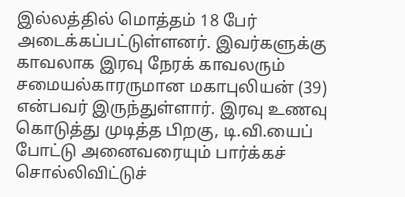இல்லத்தில் மொத்தம் 18 பேர் அடைக்கப்பட்டுள்ளனர். இவர்களுக்கு காவலாக இரவு நேரக் காவலரும் சமையல்காரருமான மகாபுலியன் (39)  என்பவர் இருந்துள்ளார். இரவு உணவு கொடுத்து முடித்த பிறகு, டி.வி.யைப் போட்டு அனைவரையும் பார்க்கச் சொல்லிவிட்டுச்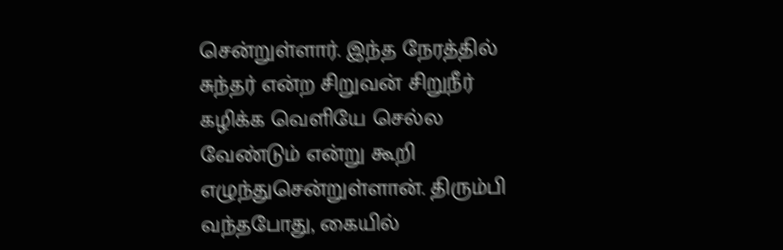சென்றுள்ளார். இந்த நேரத்தில் சுந்தர் என்ற சிறுவன் சிறுநீர் கழிக்க வெளியே செல்ல வேண்டும் என்று கூறி எழுந்துசென்றுள்ளான். திரும்பி வந்தபோது, கையில்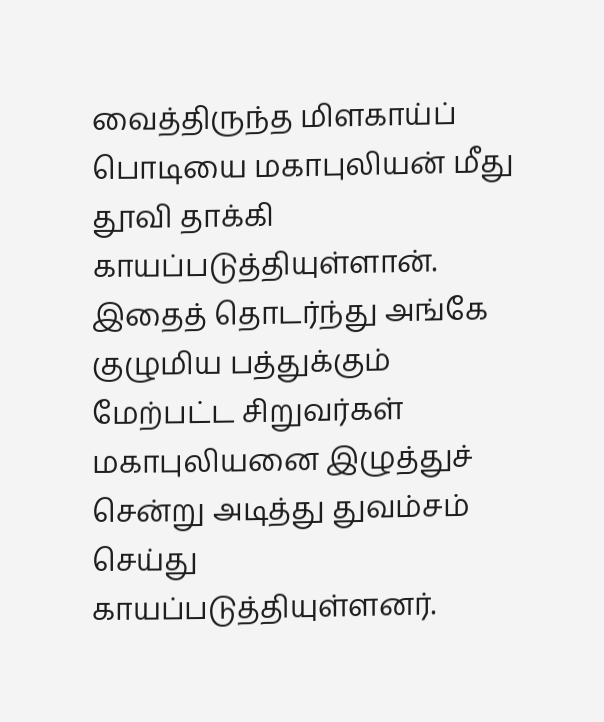வைத்திருந்த மிளகாய்ப் பொடியை மகாபுலியன் மீது தூவி தாக்கி காயப்படுத்தியுள்ளான். இதைத் தொடர்ந்து அங்கே குழுமிய பத்துக்கும் மேற்பட்ட சிறுவர்கள் மகாபுலியனை இழுத்துச் சென்று அடித்து துவம்சம் செய்து காயப்படுத்தியுள்ளனர்.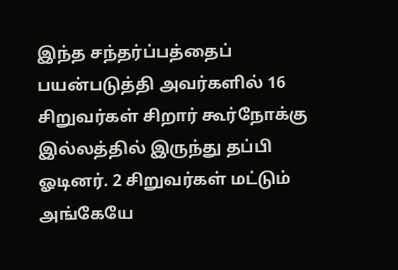இந்த சந்தர்ப்பத்தைப் பயன்படுத்தி அவர்களில் 16 சிறுவர்கள் சிறார் கூர்நோக்கு இல்லத்தில் இருந்து தப்பி ஓடினர். 2 சிறுவர்கள் மட்டும் அங்கேயே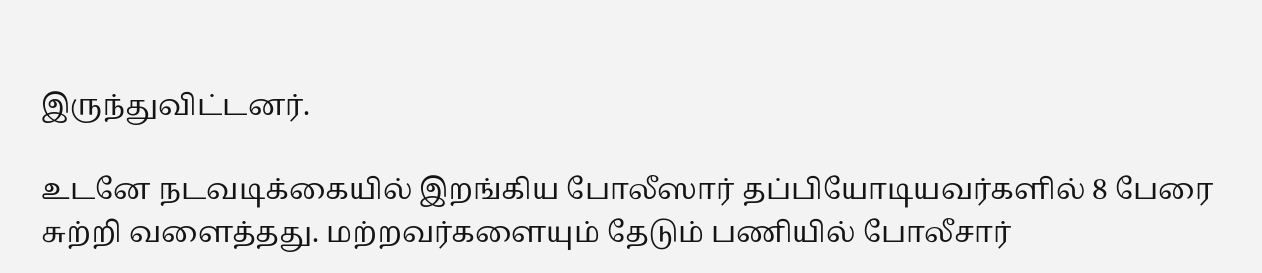இருந்துவிட்டனர்.

உடனே நடவடிக்கையில் இறங்கிய போலீஸார் தப்பியோடியவர்களில் 8 பேரை  சுற்றி வளைத்தது. மற்றவர்களையும் தேடும் பணியில் போலீசார்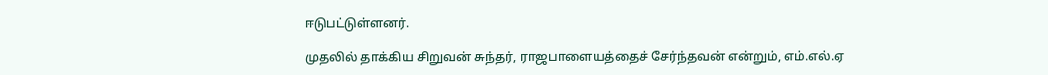ஈடுபட்டுள்ளனர்.

முதலில் தாக்கிய சிறுவன் சுந்தர், ராஜபாளையத்தைச் சேர்ந்தவன் என்றும், எம்.எல்.ஏ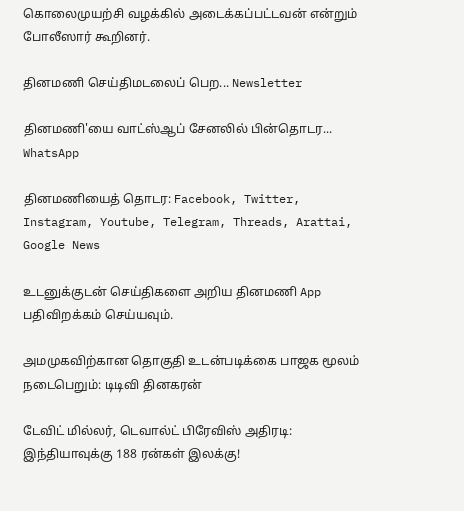கொலைமுயற்சி வழக்கில் அடைக்கப்பட்டவன் என்றும் போலீஸார் கூறினர்.

தினமணி செய்திமடலைப் பெற... Newsletter

தினமணி'யை வாட்ஸ்ஆப் சேனலில் பின்தொடர... WhatsApp

தினமணியைத் தொடர: Facebook, Twitter, Instagram, Youtube, Telegram, Threads, Arattai, Google News

உடனுக்குடன் செய்திகளை அறிய தினமணி App பதிவிறக்கம் செய்யவும்.

அமமுகவிற்கான தொகுதி உடன்படிக்கை பாஜக மூலம் நடைபெறும்: டிடிவி தினகரன்

டேவிட் மில்லர், டெவால்ட் பிரேவிஸ் அதிரடி: இந்தியாவுக்கு 188 ரன்கள் இலக்கு!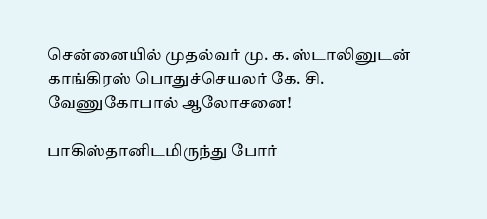சென்னையில் முதல்வர் மு. க. ஸ்டாலினுடன் காங்கிரஸ் பொதுச்செயலர் கே. சி. வேணுகோபால் ஆலோசனை!

பாகிஸ்தானிடமிருந்து போர்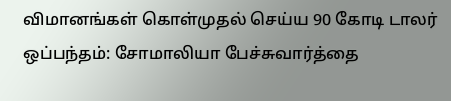விமானங்கள் கொள்முதல் செய்ய 90 கோடி டாலர் ஒப்பந்தம்: சோமாலியா பேச்சுவார்த்தை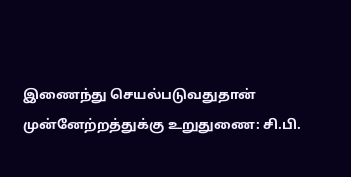இணைந்து செயல்படுவதுதான் முன்னேற்றத்துக்கு உறுதுணை: சி.பி.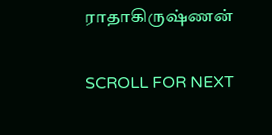ராதாகிருஷ்ணன்

SCROLL FOR NEXT